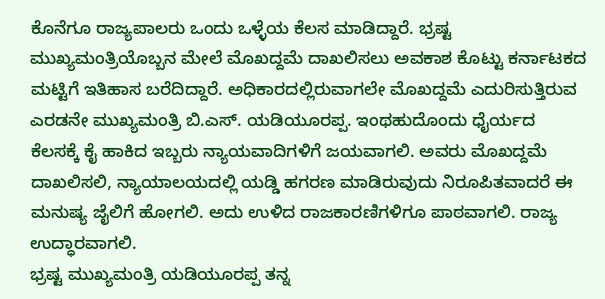ಕೊನೆಗೂ ರಾಜ್ಯಪಾಲರು ಒಂದು ಒಳ್ಳೆಯ ಕೆಲಸ ಮಾಡಿದ್ದಾರೆ. ಭ್ರಷ್ಟ ಮುಖ್ಯಮಂತ್ರಿಯೊಬ್ಬನ ಮೇಲೆ ಮೊಖದ್ದಮೆ ದಾಖಲಿಸಲು ಅವಕಾಶ ಕೊಟ್ಟು ಕರ್ನಾಟಕದ ಮಟ್ಟಿಗೆ ಇತಿಹಾಸ ಬರೆದಿದ್ದಾರೆ. ಅಧಿಕಾರದಲ್ಲಿರುವಾಗಲೇ ಮೊಖದ್ದಮೆ ಎದುರಿಸುತ್ತಿರುವ ಎರಡನೇ ಮುಖ್ಯಮಂತ್ರಿ ಬಿ.ಎಸ್. ಯಡಿಯೂರಪ್ಪ. ಇಂಥಹುದೊಂದು ಧೈರ್ಯದ ಕೆಲಸಕ್ಕೆ ಕೈ ಹಾಕಿದ ಇಬ್ಬರು ನ್ಯಾಯವಾದಿಗಳಿಗೆ ಜಯವಾಗಲಿ. ಅವರು ಮೊಖದ್ದಮೆ ದಾಖಲಿಸಲಿ, ನ್ಯಾಯಾಲಯದಲ್ಲಿ ಯಡ್ಡಿ ಹಗರಣ ಮಾಡಿರುವುದು ನಿರೂಪಿತವಾದರೆ ಈ ಮನುಷ್ಯ ಜೈಲಿಗೆ ಹೋಗಲಿ. ಅದು ಉಳಿದ ರಾಜಕಾರಣಿಗಳಿಗೂ ಪಾಠವಾಗಲಿ. ರಾಜ್ಯ ಉದ್ಧಾರವಾಗಲಿ.
ಭ್ರಷ್ಟ ಮುಖ್ಯಮಂತ್ರಿ ಯಡಿಯೂರಪ್ಪ ತನ್ನ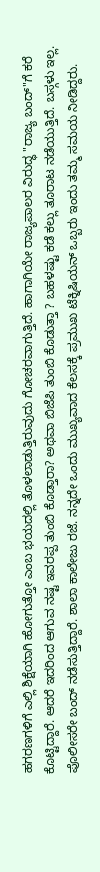ಹಗರಣಗಳಿಗೆ ಎಲ್ಲಿ ಶಿಕ್ಷೆಯಾಗಿ ಹೋಗುತ್ತೋ ಎಂಬ ಭಯದಲ್ಲಿ ತೊಳಲಾಡುತ್ತಿರುವುದು ಗೋಚರವಾಗುತ್ತಿದೆ. ಹಾಗಾಗಿಯೇ ರಾಜ್ಯಪಾಲರ ವಿರುದ್ಧ "ರಾಜ್ಯ ಬಂದ್"ಗೆ ಕರೆ ಕೊಟ್ಟಿದ್ದಾರೆ. ಆದರೆ ಇದರಿಂದ ಆಗುವ ನಷ್ಟ ಇವರಪ್ಪ ತುಂಬಿ ಕೊಡ್ತಾರಾ? ಅಥವಾ ಬಿಜೆಪಿ ತುಂಬಿ ಕೊಡುತ್ತಾ ? ಬಹಳಷ್ಟು ಕಡೆ ಕಲ್ಲು ತೂರಾಟ ನಡೆಯುತ್ತಿದೆ. ಬಸ್ಗಳು ಇಲ್ಲ. ಪೊಲೀಸರೇ ಬಂದ್ ನಡೆಸುತ್ತಿದ್ದಾರೆ. ಶಾಲಾ ಕಾಲೇಜು ರಜೆ. ನನ್ನದೇ ಒಂದು ಮುಖ್ಯವಾದ ಕೆಲಸಕ್ಕೆ ಪ್ರಮುಖ ಟೆಕ್ನಿಷಿಯನ್ ಒಬ್ಬರು ಇಂದು ತಮ್ಮ ಸಮಯ ನೀಡಿದ್ದರು.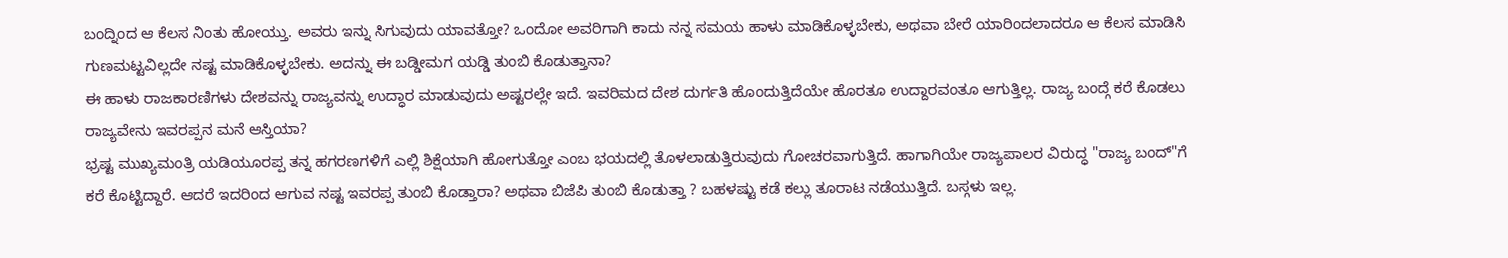ಬಂದ್ನಿಂದ ಆ ಕೆಲಸ ನಿಂತು ಹೋಯ್ತು. ಅವರು ಇನ್ನು ಸಿಗುವುದು ಯಾವತ್ತೋ? ಒಂದೋ ಅವರಿಗಾಗಿ ಕಾದು ನನ್ನ ಸಮಯ ಹಾಳು ಮಾಡಿಕೊಳ್ಳಬೇಕು, ಅಥವಾ ಬೇರೆ ಯಾರಿಂದಲಾದರೂ ಆ ಕೆಲಸ ಮಾಡಿಸಿ ಗುಣಮಟ್ಟವಿಲ್ಲದೇ ನಷ್ಟ ಮಾಡಿಕೊಳ್ಳಬೇಕು. ಅದನ್ನು ಈ ಬಡ್ಡೀಮಗ ಯಡ್ಡಿ ತುಂಬಿ ಕೊಡುತ್ತಾನಾ?
ಈ ಹಾಳು ರಾಜಕಾರಣಿಗಳು ದೇಶವನ್ನು ರಾಜ್ಯವನ್ನು ಉದ್ಧಾರ ಮಾಡುವುದು ಅಷ್ಟರಲ್ಲೇ ಇದೆ. ಇವರಿಮದ ದೇಶ ದುರ್ಗತಿ ಹೊಂದುತ್ತಿದೆಯೇ ಹೊರತೂ ಉದ್ದಾರವಂತೂ ಆಗುತ್ತಿಲ್ಲ. ರಾಜ್ಯ ಬಂದ್ಗೆ ಕರೆ ಕೊಡಲು ರಾಜ್ಯವೇನು ಇವರಪ್ಪನ ಮನೆ ಆಸ್ತಿಯಾ?
ಭ್ರಷ್ಟ ಮುಖ್ಯಮಂತ್ರಿ ಯಡಿಯೂರಪ್ಪ ತನ್ನ ಹಗರಣಗಳಿಗೆ ಎಲ್ಲಿ ಶಿಕ್ಷೆಯಾಗಿ ಹೋಗುತ್ತೋ ಎಂಬ ಭಯದಲ್ಲಿ ತೊಳಲಾಡುತ್ತಿರುವುದು ಗೋಚರವಾಗುತ್ತಿದೆ. ಹಾಗಾಗಿಯೇ ರಾಜ್ಯಪಾಲರ ವಿರುದ್ಧ "ರಾಜ್ಯ ಬಂದ್"ಗೆ ಕರೆ ಕೊಟ್ಟಿದ್ದಾರೆ. ಆದರೆ ಇದರಿಂದ ಆಗುವ ನಷ್ಟ ಇವರಪ್ಪ ತುಂಬಿ ಕೊಡ್ತಾರಾ? ಅಥವಾ ಬಿಜೆಪಿ ತುಂಬಿ ಕೊಡುತ್ತಾ ? ಬಹಳಷ್ಟು ಕಡೆ ಕಲ್ಲು ತೂರಾಟ ನಡೆಯುತ್ತಿದೆ. ಬಸ್ಗಳು ಇಲ್ಲ.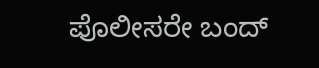ಪೊಲೀಸರೇ ಬಂದ್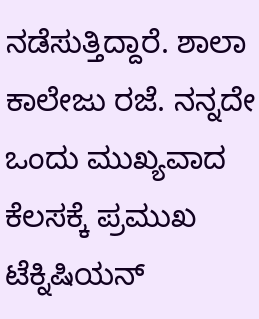ನಡೆಸುತ್ತಿದ್ದಾರೆ. ಶಾಲಾ ಕಾಲೇಜು ರಜೆ. ನನ್ನದೇ ಒಂದು ಮುಖ್ಯವಾದ ಕೆಲಸಕ್ಕೆ ಪ್ರಮುಖ ಟೆಕ್ನಿಷಿಯನ್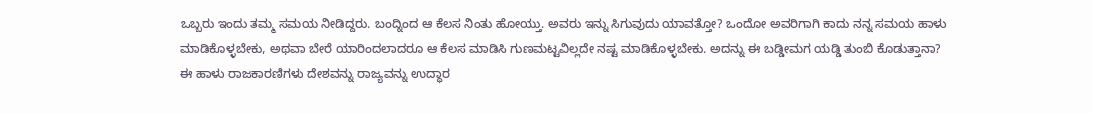ಒಬ್ಬರು ಇಂದು ತಮ್ಮ ಸಮಯ ನೀಡಿದ್ದರು. ಬಂದ್ನಿಂದ ಆ ಕೆಲಸ ನಿಂತು ಹೋಯ್ತು. ಅವರು ಇನ್ನು ಸಿಗುವುದು ಯಾವತ್ತೋ? ಒಂದೋ ಅವರಿಗಾಗಿ ಕಾದು ನನ್ನ ಸಮಯ ಹಾಳು ಮಾಡಿಕೊಳ್ಳಬೇಕು, ಅಥವಾ ಬೇರೆ ಯಾರಿಂದಲಾದರೂ ಆ ಕೆಲಸ ಮಾಡಿಸಿ ಗುಣಮಟ್ಟವಿಲ್ಲದೇ ನಷ್ಟ ಮಾಡಿಕೊಳ್ಳಬೇಕು. ಅದನ್ನು ಈ ಬಡ್ಡೀಮಗ ಯಡ್ಡಿ ತುಂಬಿ ಕೊಡುತ್ತಾನಾ?
ಈ ಹಾಳು ರಾಜಕಾರಣಿಗಳು ದೇಶವನ್ನು ರಾಜ್ಯವನ್ನು ಉದ್ಧಾರ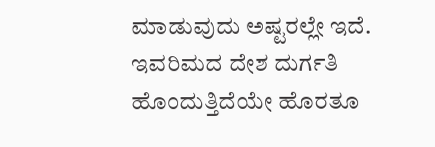ಮಾಡುವುದು ಅಷ್ಟರಲ್ಲೇ ಇದೆ. ಇವರಿಮದ ದೇಶ ದುರ್ಗತಿ ಹೊಂದುತ್ತಿದೆಯೇ ಹೊರತೂ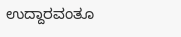ಉದ್ದಾರವಂತೂ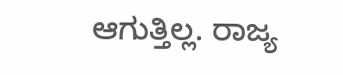ಆಗುತ್ತಿಲ್ಲ. ರಾಜ್ಯ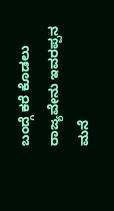ಬಂದ್ಗೆ ಕರೆ ಕೊಡಲು ರಾಜ್ಯವೇನು ಇವರಪ್ಪನ ಮನೆ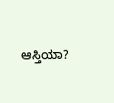ಆಸ್ತಿಯಾ?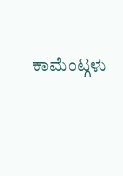ಕಾಮೆಂಟ್ಗಳು